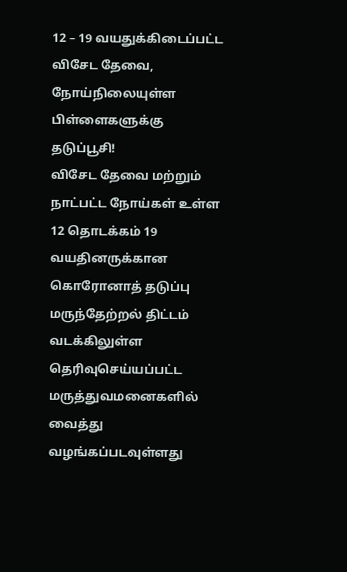12 – 19 வயதுக்கிடைப்பட்ட
விசேட தேவை, நோய்நிலையுள்ள
பிள்ளைகளுக்கு தடுப்பூசி!
விசேட தேவை மற்றும் நாட்பட்ட நோய்கள் உள்ள 12 தொடக்கம் 19 வயதினருக்கான கொரோனாத் தடுப்பு மருந்தேற்றல் திட்டம் வடக்கிலுள்ள தெரிவுசெய்யப்பட்ட மருத்துவமனைகளில் வைத்து வழங்கப்படவுள்ளது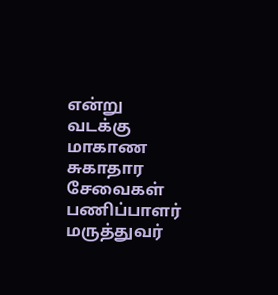என்று வடக்கு மாகாண சுகாதார சேவைகள் பணிப்பாளர் மருத்துவர்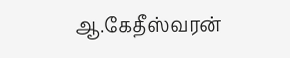ஆ.கேதீஸ்வரன்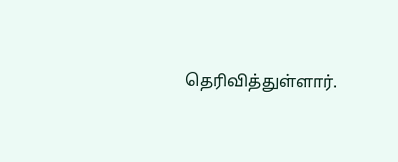தெரிவித்துள்ளார்.